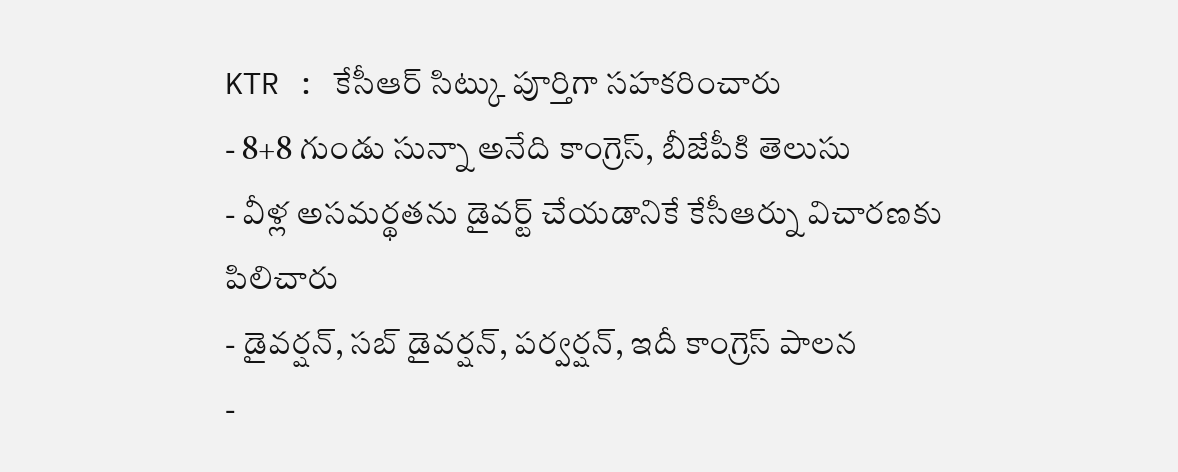KTR : కేసీఆర్ సిట్కు పూర్తిగా సహకరించారు
- 8+8 గుండు సున్నా అనేది కాంగ్రెస్, బీజేపీకి తెలుసు
- వీళ్ల అసమర్థతను డైవర్ట్ చేయడానికే కేసీఆర్ను విచారణకు పిలిచారు
- డైవర్షన్, సబ్ డైవర్షన్, పర్వర్షన్, ఇదీ కాంగ్రెస్ పాలన
-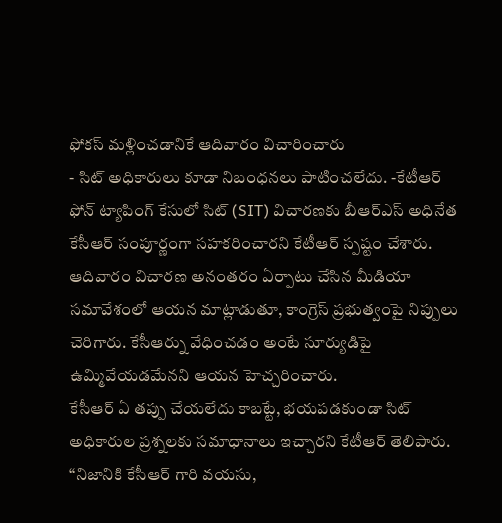ఫోకస్ మళ్లించడానికే ఆదివారం విచారించారు
- సిట్ అధికారులు కూడా నిబంధనలు పాటించలేదు. -కేటీఆర్
ఫోన్ ట్యాపింగ్ కేసులో సిట్ (SIT) విచారణకు బీఆర్ఎస్ అధినేత కేసీఆర్ సంపూర్ణంగా సహకరించారని కేటీఆర్ స్పష్టం చేశారు. ఆదివారం విచారణ అనంతరం ఏర్పాటు చేసిన మీడియా సమావేశంలో ఆయన మాట్లాడుతూ, కాంగ్రెస్ ప్రభుత్వంపై నిప్పులు చెరిగారు. కేసీఆర్ను వేధించడం అంటే సూర్యుడిపై ఉమ్మివేయడమేనని ఆయన హెచ్చరించారు.
కేసీఆర్ ఏ తప్పు చేయలేదు కాబట్టే, భయపడకుండా సిట్ అధికారుల ప్రశ్నలకు సమాధానాలు ఇచ్చారని కేటీఆర్ తెలిపారు. “నిజానికి కేసీఆర్ గారి వయసు,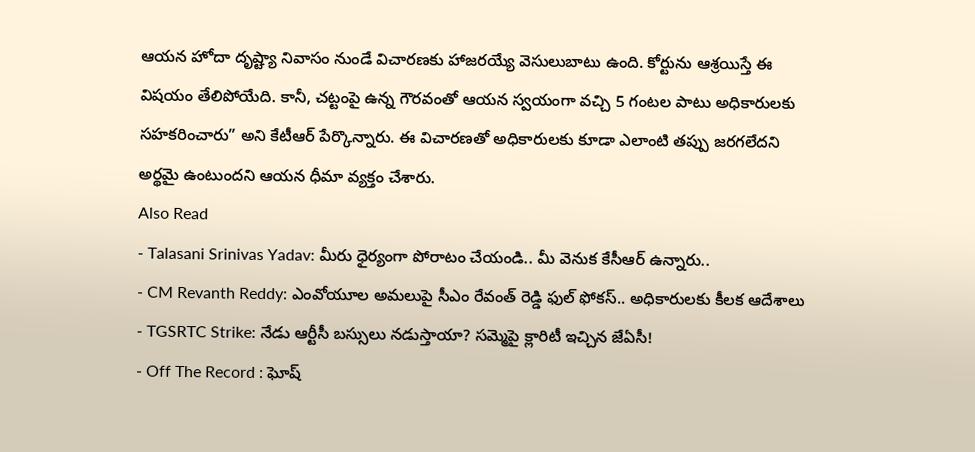ఆయన హోదా దృష్ట్యా నివాసం నుండే విచారణకు హాజరయ్యే వెసులుబాటు ఉంది. కోర్టును ఆశ్రయిస్తే ఈ విషయం తేలిపోయేది. కానీ, చట్టంపై ఉన్న గౌరవంతో ఆయన స్వయంగా వచ్చి 5 గంటల పాటు అధికారులకు సహకరించారు” అని కేటీఆర్ పేర్కొన్నారు. ఈ విచారణతో అధికారులకు కూడా ఎలాంటి తప్పు జరగలేదని అర్థమై ఉంటుందని ఆయన ధీమా వ్యక్తం చేశారు.
Also Read
- Talasani Srinivas Yadav: మీరు ధైర్యంగా పోరాటం చేయండి.. మీ వెనుక కేసీఆర్ ఉన్నారు..
- CM Revanth Reddy: ఎంవోయూల అమలుపై సీఎం రేవంత్ రెడ్డి ఫుల్ ఫోకస్.. అధికారులకు కీలక ఆదేశాలు
- TGSRTC Strike: నేడు ఆర్టీసీ బస్సులు నడుస్తాయా? సమ్మెపై క్లారిటీ ఇచ్చిన జేఏసీ!
- Off The Record : ఘోష్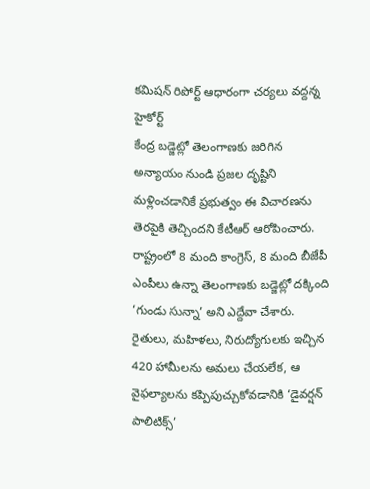కమిషన్ రిపోర్ట్ ఆధారంగా చర్యలు వద్దన్న హైకోర్ట్
కేంద్ర బడ్జెట్లో తెలంగాణకు జరిగిన అన్యాయం నుండి ప్రజల దృష్టిని మళ్లించడానికే ప్రభుత్వం ఈ విచారణను తెరపైకి తెచ్చిందని కేటీఆర్ ఆరోపించారు. రాష్ట్రంలో 8 మంది కాంగ్రెస్, 8 మంది బీజేపీ ఎంపీలు ఉన్నా తెలంగాణకు బడ్జెట్లో దక్కింది ‘గుండు సున్నా’ అని ఎద్దేవా చేశారు.
రైతులు, మహిళలు, నిరుద్యోగులకు ఇచ్చిన 420 హామీలను అమలు చేయలేక, ఆ వైఫల్యాలను కప్పిపుచ్చుకోవడానికి ‘డైవర్షన్ పాలిటిక్స్’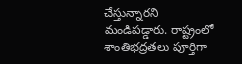చేస్తున్నారని మండిపడ్డారు. రాష్ట్రంలో శాంతిభద్రతలు పూర్తిగా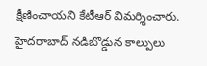క్షీణించాయని కేటీఆర్ విమర్శించారు. హైదరాబాద్ నడిబొడ్డున కాల్పులు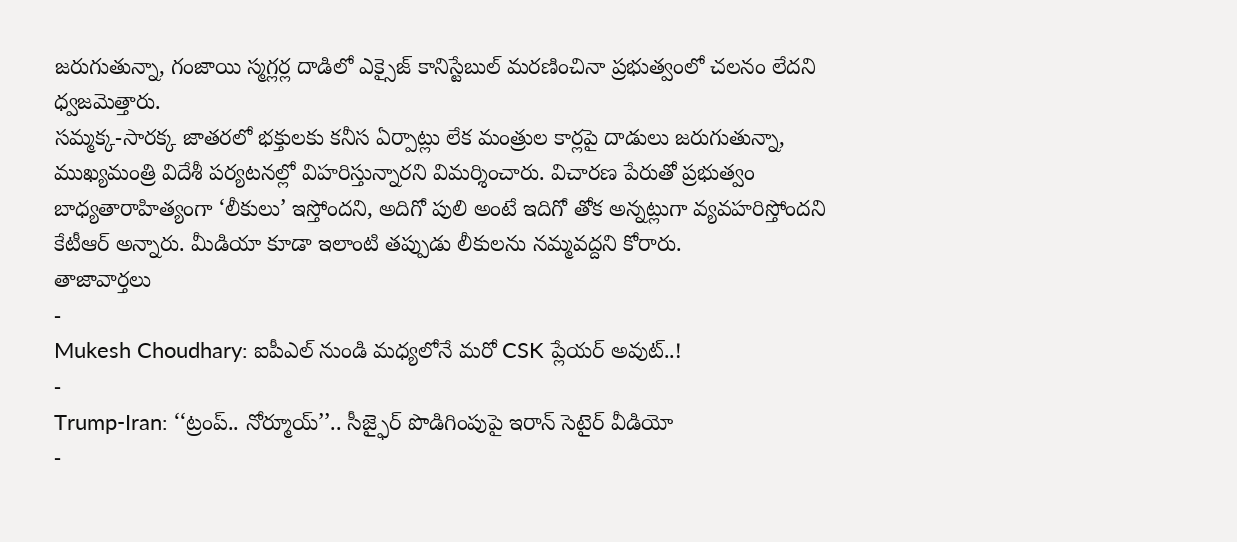జరుగుతున్నా, గంజాయి స్మగ్లర్ల దాడిలో ఎక్సైజ్ కానిస్టేబుల్ మరణించినా ప్రభుత్వంలో చలనం లేదని ధ్వజమెత్తారు.
సమ్మక్క-సారక్క జాతరలో భక్తులకు కనీస ఏర్పాట్లు లేక మంత్రుల కార్లపై దాడులు జరుగుతున్నా, ముఖ్యమంత్రి విదేశీ పర్యటనల్లో విహరిస్తున్నారని విమర్శించారు. విచారణ పేరుతో ప్రభుత్వం బాధ్యతారాహిత్యంగా ‘లీకులు’ ఇస్తోందని, అదిగో పులి అంటే ఇదిగో తోక అన్నట్లుగా వ్యవహరిస్తోందని కేటీఆర్ అన్నారు. మీడియా కూడా ఇలాంటి తప్పుడు లీకులను నమ్మవద్దని కోరారు.
తాజావార్తలు
-
Mukesh Choudhary: ఐపీఎల్ నుండి మధ్యలోనే మరో CSK ప్లేయర్ అవుట్..!
-
Trump-Iran: ‘‘ట్రంప్.. నోర్మూయ్’’.. సీజ్ఫైర్ పొడిగింపుపై ఇరాన్ సెటైర్ వీడియో
-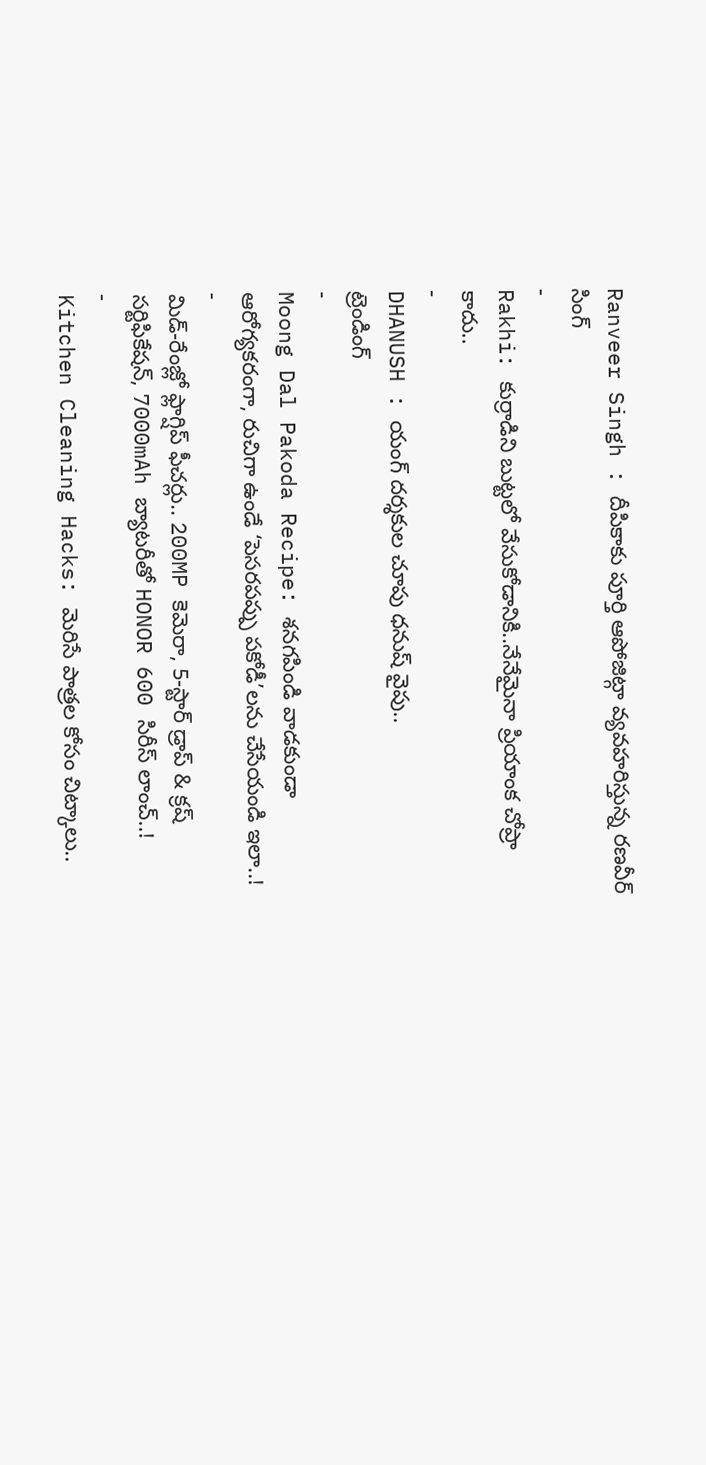Ranveer Singh : దీపికాకు పూర్తి ఆపోజిట్గా వ్యవహరిస్తున్న రణవీర్ సింగ్
-
Rakhi: కుర్రాడిని బుట్టలో వేసుకోడానికి..నేనేమైనా ప్రియాంక చోప్రా కాదు..
-
DHANUSH : యంగ్ దర్శకుల చూపు ధనుష్ వైపు..
ట్రెండింగ్
-
Moong Dal Pakoda Recipe: శనగపిండి వాడకుండా ఆరోగ్యకరంగా, రుచిగా ఉండే ‘పెసరపప్పు పకోడీ’లను చేసేయండి ఇలా..!
-
మిడ్-రేంజ్లో ఫ్లాగ్షిప్ ఫీచర్లు.. 200MP కెమెరా, 5-స్టార్ డ్రాప్ & క్రష్ సర్టిఫికేషన్, 7000mAh బ్యాటరీతో HONOR 600 సిరీస్ లాంచ్..!
-
Kitchen Cleaning Hacks: మెరిసే పాత్రల కోసం చిట్కాలు..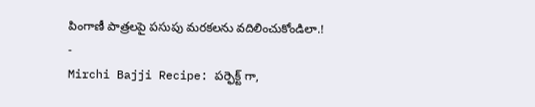పింగాణీ పాత్రలపై పసుపు మరకలను వదిలించుకోండిలా.!
-
Mirchi Bajji Recipe: పర్ఫెక్ట్ గా,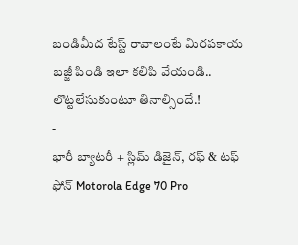బండిమీద టేస్ట్ రావాలంటే మిరపకాయ బజ్జీ పిండి ఇలా కలిపి వేయండి.. లొట్టలేసుకుంటూ తినాల్సిందే.!
-
భారీ బ్యాటరీ + స్లిమ్ డిజైన్, రఫ్ & టఫ్ ఫోన్ Motorola Edge 70 Pro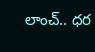లాంచ్.. ధర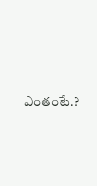ఎంతంటే.?